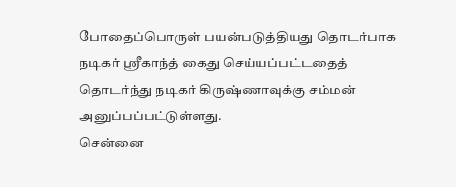போதைப்பொருள் பயன்படுத்தியது தொடர்பாக நடிகர் ஸ்ரீகாந்த் கைது செய்யப்பட்டதைத் தொடர்ந்து நடிகர் கிருஷ்ணாவுக்கு சம்மன் அனுப்பப்பட்டுள்ளது.
சென்னை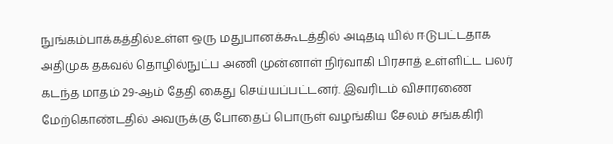நுங்கம்பாக்கத்தில்உள்ள ஒரு மதுபானக்கூடத்தில் அடிதடி யில் ஈடுபட்டதாக அதிமுக தகவல் தொழில்நுட்ப அணி முன்னாள் நிர்வாகி பிரசாத் உள்ளிட்ட பலர் கடந்த மாதம் 29-ஆம் தேதி கைது செய்யப்பட்டனர். இவரிடம் விசாரணை மேற்கொண்டதில் அவருக்கு போதைப் பொருள் வழங்கிய சேலம் சங்ககிரி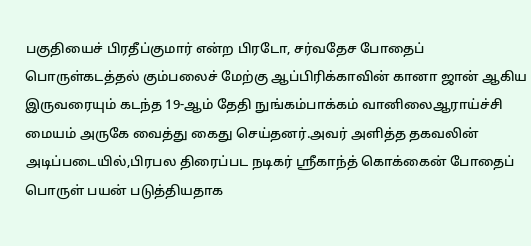பகுதியைச் பிரதீப்குமார் என்ற பிரடோ, சர்வதேச போதைப் பொருள்கடத்தல் கும்பலைச் மேற்கு ஆப்பிரிக்காவின் கானா ஜான் ஆகிய இருவரையும் கடந்த 19-ஆம் தேதி நுங்கம்பாக்கம் வானிலைஆராய்ச்சி மையம் அருகே வைத்து கைது செய்தனர்.அவர் அளித்த தகவலின் அடிப்படையில்,பிரபல திரைப்பட நடிகர் ஸ்ரீகாந்த் கொக்கைன் போதைப் பொருள் பயன் படுத்தியதாக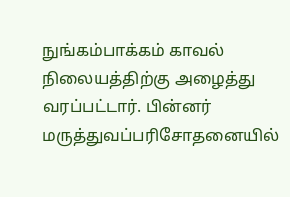நுங்கம்பாக்கம் காவல் நிலையத்திற்கு அழைத்து வரப்பட்டார். பின்னர் மருத்துவப்பரிசோதனையில்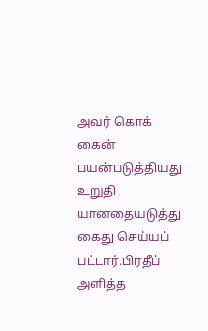அவர் கொக் கைன் பயன்படுத்தியது உறுதி யானதையடுத்து கைது செய்யப் பட்டார்.பிரதீப் அளித்த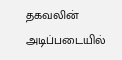தகவலின்
அடிப்படையில்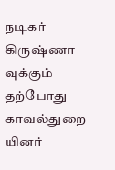நடிகர் கிருஷ்ணா வுக்கும் தற்போது காவல்துறை யினர்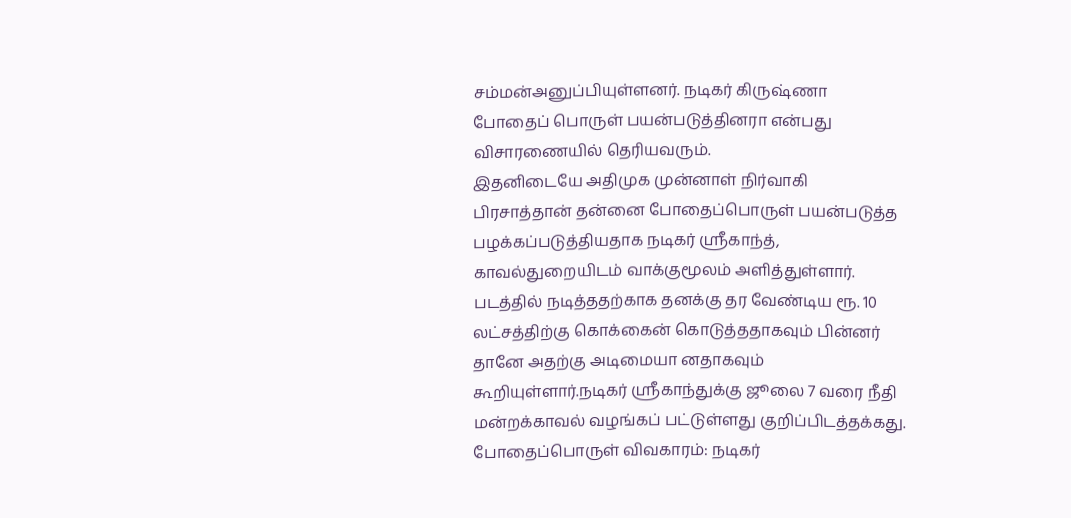சம்மன்அனுப்பியுள்ளனர். நடிகர் கிருஷ்ணா போதைப் பொருள் பயன்படுத்தினரா என்பது விசாரணையில் தெரியவரும்.
இதனிடையே அதிமுக முன்னாள் நிர்வாகி பிரசாத்தான் தன்னை போதைப்பொருள் பயன்படுத்த பழக்கப்படுத்தியதாக நடிகர் ஸ்ரீகாந்த், காவல்துறையிடம் வாக்குமூலம் அளித்துள்ளார். படத்தில் நடித்ததற்காக தனக்கு தர வேண்டிய ரூ. 10 லட்சத்திற்கு கொக்கைன் கொடுத்ததாகவும் பின்னர் தானே அதற்கு அடிமையா னதாகவும் கூறியுள்ளார்.நடிகர் ஸ்ரீகாந்துக்கு ஜூலை 7 வரை நீதி மன்றக்காவல் வழங்கப் பட்டுள்ளது குறிப்பிடத்தக்கது.
போதைப்பொருள் விவகாரம்: நடிகர்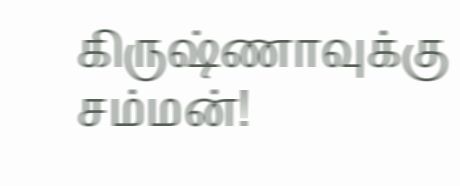கிருஷ்ணாவுக்கு சம்மன்!